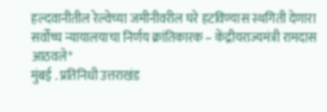हल्दवानीतील रेल्वेच्या जमीनीवरील घरे हटविण्यास स्थगिती देणारा सर्वोच्च न्यायालयाचा निर्णय क्रांतिकारक – केंद्रीयराज्यमंत्री रामदास आठवले*
मुंबई . प्रतिनिधी उत्तराखंड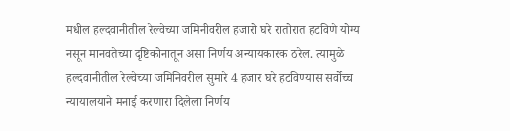मधील हल्दवानीतील रेल्वेच्या जमिनीवरील हजारो घरे रातोरात हटविणे योग्य नसून मानवतेच्या दृष्टिकोनातून असा निर्णय अन्यायकारक ठरेल. त्यामुळे हल्दवानीतील रेल्वेच्या जमिनिवरील सुमारे 4 हजार घरे हटविण्यास सर्वोच्च न्यायालयाने मनाई करणारा दिलेला निर्णय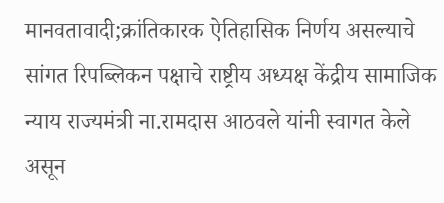मानवतावादी;क्रांतिकारक ऐतिहासिक निर्णय असल्याचे सांगत रिपब्लिकन पक्षाचे राष्ट्रीय अध्यक्ष केंद्रीय सामाजिक न्याय राज्यमंत्री ना.रामदास आठवले यांनी स्वागत केले असून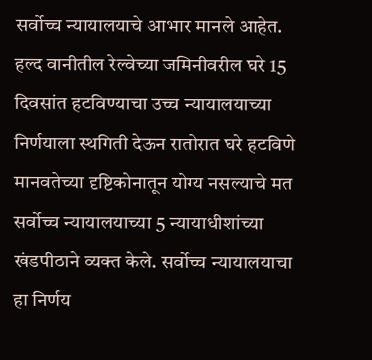सर्वोच्च न्यायालयाचे आभार मानले आहेत.
हल्द वानीतील रेल्वेच्या जमिनीवरील घरे 15 दिवसांत हटविण्याचा उच्च न्यायालयाच्या निर्णयाला स्थगिती देऊन रातोरात घरे हटविणे मानवतेच्या दृष्टिकोनातून योग्य नसल्याचे मत सर्वोच्च न्यायालयाच्या 5 न्यायाधीशांच्या खंडपीठाने व्यक्त केले. सर्वोच्च न्यायालयाचा हा निर्णय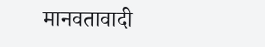मानवतावादी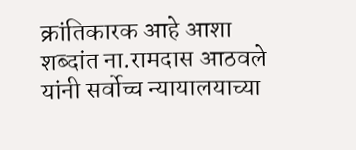क्रांतिकारक आहे आशा शब्दांत ना.रामदास आठवले यांनी सर्वोच्च न्यायालयाच्या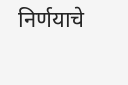निर्णयाचे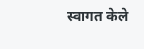स्वागत केले